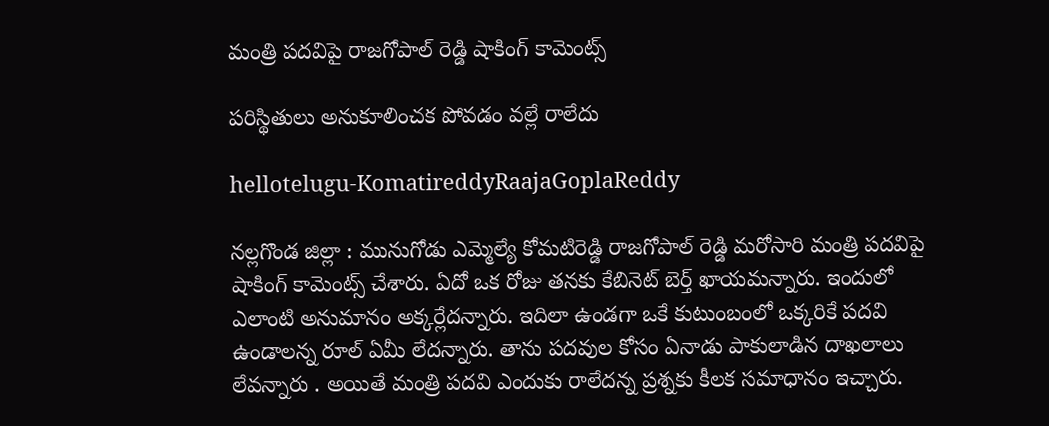మంత్రి ప‌ద‌విపై రాజ‌గోపాల్ రెడ్డి షాకింగ్ కామెంట్స్

ప‌రిస్థితులు అనుకూలించ‌క పోవ‌డం వ‌ల్లే రాలేదు

hellotelugu-KomatireddyRaajaGoplaReddy

న‌ల్ల‌గొండ జిల్లా : మునుగోడు ఎమ్మెల్యే కోమ‌టిరెడ్డి రాజ‌గోపాల్ రెడ్డి మ‌రోసారి మంత్రి ప‌ద‌విపై షాకింగ్ కామెంట్స్ చేశారు. ఏదో ఒక రోజు త‌న‌కు కేబినెట్ బెర్త్ ఖాయ‌మ‌న్నారు. ఇందులో ఎలాంటి అనుమానం అక్క‌ర్లేద‌న్నారు. ఇదిలా ఉండ‌గా ఒకే కుటుంబంలో ఒక్క‌రికే ప‌ద‌వి ఉండాల‌న్న రూల్ ఏమీ లేద‌న్నారు. తాను ప‌ద‌వుల కోసం ఏనాడు పాకులాడిన దాఖ‌లాలు లేవ‌న్నారు . అయితే మంత్రి ప‌ద‌వి ఎందుకు రాలేద‌న్న ప్ర‌శ్న‌కు కీల‌క స‌మాధానం ఇచ్చారు.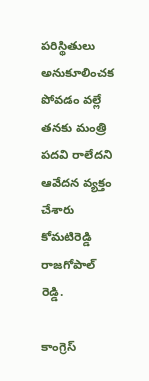ప‌రిస్థితులు అనుకూలించక పోవడం వల్లే త‌న‌కు మంత్రి పదవి రాలేదని ఆవేద‌న వ్య‌క్తం చేశారు కోమ‌టిరెడ్డి రాజ‌గోపాల్ రెడ్డి.

కాంగ్రెస్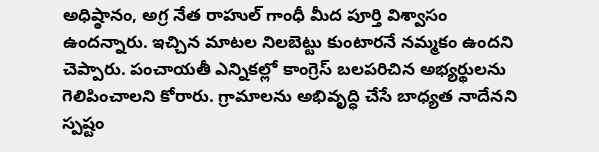అధిష్ఠానం, అగ్ర నేత రాహుల్ గాంధీ మీద పూర్తి విశ్వాసం ఉందన్నారు. ఇచ్చిన మాటల నిలబెట్టు కుంటారనే నమ్మకం ఉందని చెప్పారు. పంచాయతీ ఎన్నికల్లో కాంగ్రెస్ బలపరిచిన అభ్యర్థులను గెలిపించాల‌ని కోరారు. గ్రామాలను అభివృద్ధి చేసే బాధ్యత నాదేన‌ని స్ప‌ష్టం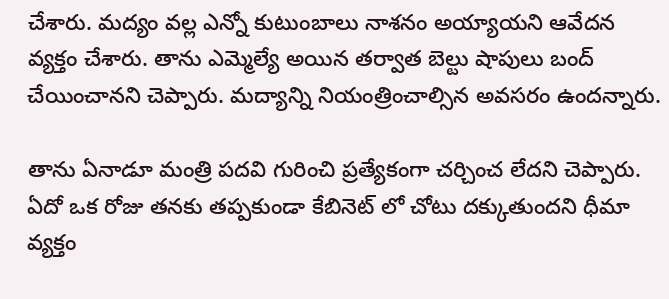చేశారు. మద్యం వల్ల ఎన్నో కుటుంబాలు నాశనం అయ్యాయని ఆవేద‌న వ్య‌క్తం చేశారు. తాను ఎమ్మెల్యే అయిన తర్వాత బెల్టు షాపులు బంద్ చేయించానని చెప్పారు. మద్యాన్ని నియంత్రించాల్సిన అవసరం ఉంద‌న్నారు.

తాను ఏనాడూ మంత్రి ప‌ద‌వి గురించి ప్ర‌త్యేకంగా చ‌ర్చించ లేద‌ని చెప్పారు. ఏదో ఒక రోజు త‌న‌కు త‌ప్ప‌కుండా కేబినెట్ లో చోటు ద‌క్కుతుంద‌ని ధీమా వ్య‌క్తం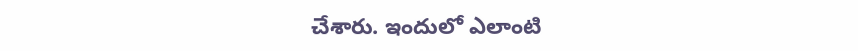చేశారు. ఇందులో ఎలాంటి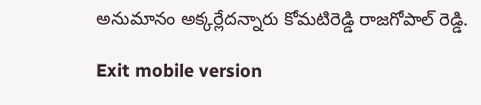అనుమానం అక్క‌ర్లేద‌న్నారు కోమ‌టిరెడ్డి రాజ‌గోపాల్ రెడ్డి.

Exit mobile version